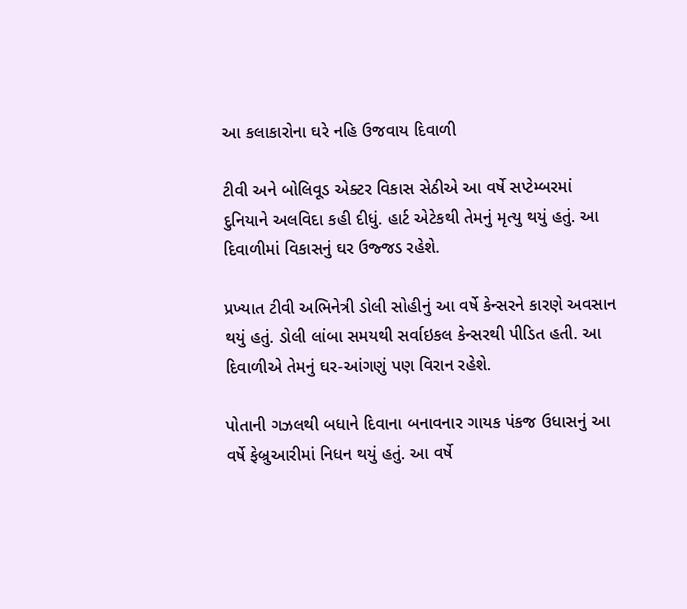આ કલાકારોના ઘરે નહિ ઉજવાય દિવાળી

ટીવી અને બોલિવૂડ એક્ટર વિકાસ સેઠીએ આ વર્ષે સપ્ટેમ્બરમાં દુનિયાને અલવિદા કહી દીધું. હાર્ટ એટેકથી તેમનું મૃત્યુ થયું હતું. આ દિવાળીમાં વિકાસનું ઘર ઉજ્જડ રહેશે.

પ્રખ્યાત ટીવી અભિનેત્રી ડોલી સોહીનું આ વર્ષે કેન્સરને કારણે અવસાન થયું હતું. ડોલી લાંબા સમયથી સર્વાઇકલ કેન્સરથી પીડિત હતી. આ દિવાળીએ તેમનું ઘર-આંગણું પણ વિરાન રહેશે.

પોતાની ગઝલથી બધાને દિવાના બનાવનાર ગાયક પંકજ ઉધાસનું આ વર્ષે ફેબ્રુઆરીમાં નિધન થયું હતું. આ વર્ષે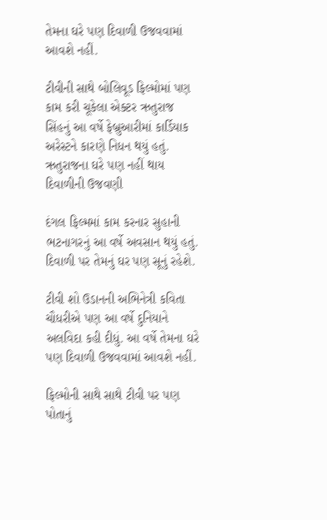તેમના ઘરે પણ દિવાળી ઉજવવામાં આવશે નહીં.

ટીવીની સાથે બોલિવૂડ ફિલ્મોમાં પણ કામ કરી ચૂકેલા એક્ટર ઋતુરાજ સિંહનું આ વર્ષે ફેબ્રુઆરીમાં કાર્ડિયાક અરેસ્ટને કારણે નિધન થયું હતું. ઋતુરાજના ઘરે પણ નહીં થાય દિવાળીની ઉજવણી

દંગલ ફિલ્મમાં કામ કરનાર સુહાની ભટનાગરનું આ વર્ષે અવસાન થયું હતું. દિવાળી પર તેમનું ઘર પણ સૂનું રહેશે.

ટીવી શો ઉડાનની અભિનેત્રી કવિતા ચૌધરીએ પણ આ વર્ષે દુનિયાને અલવિદા કહી દીધું. આ વર્ષે તેમના ઘરે પણ દિવાળી ઉજવવામાં આવશે નહીં.

ફિલ્મોની સાથે સાથે ટીવી પર પણ પોતાનું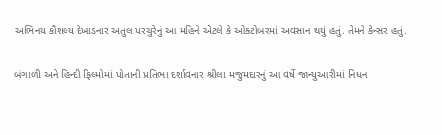અભિનય કૌશલ્ય દેખાડનાર અતુલ પરચુરેનું આ મહિને એટલે કે ઓક્ટોબરમાં અવસાન થયું હતું. તેમને કેન્સર હતું.

બંગાળી અને હિન્દી ફિલ્મોમાં પોતાની પ્રતિભા દર્શાવનાર શ્રીલા મજુમદારનું આ વર્ષે જાન્યુઆરીમાં નિધન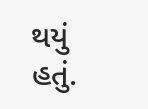થયું હતું.